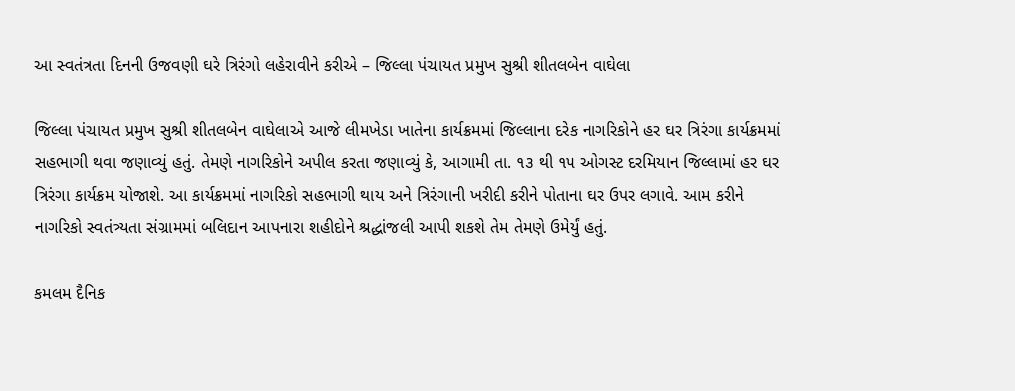આ સ્વતંત્રતા દિનની ઉજવણી ઘરે ત્રિરંગો લહેરાવીને કરીએ – જિલ્લા પંચાયત પ્રમુખ સુશ્રી શીતલબેન વાઘેલા

જિલ્લા પંચાયત પ્રમુખ સુશ્રી શીતલબેન વાઘેલાએ આજે લીમખેડા ખાતેના કાર્યક્રમમાં જિલ્લાના દરેક નાગરિકોને હર ઘર ત્રિરંગા કાર્યક્રમમાં સહભાગી થવા જણાવ્યું હતું. તેમણે નાગરિકોને અપીલ કરતા જણાવ્યું કે, આગામી તા. ૧૩ થી ૧૫ ઓગસ્ટ દરમિયાન જિલ્લામાં હર ઘર ત્રિરંગા કાર્યક્રમ યોજાશે. આ કાર્યક્રમમાં નાગરિકો સહભાગી થાય અને ત્રિરંગાની ખરીદી કરીને પોતાના ઘર ઉપર લગાવે. આમ કરીને નાગરિકો સ્વતંત્ર્યતા સંગ્રામમાં બલિદાન આપનારા શહીદોને શ્રદ્ધાંજલી આપી શકશે તેમ તેમણે ઉમેર્યું હતું.

કમલમ દૈનિક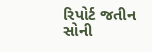રિપોર્ટ જતીન સોની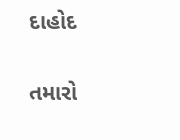દાહોદ

તમારો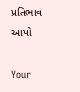પ્રતિભાવ આપો

Your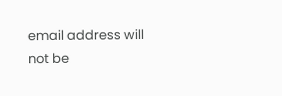email address will not be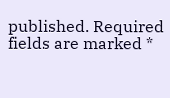published. Required fields are marked *